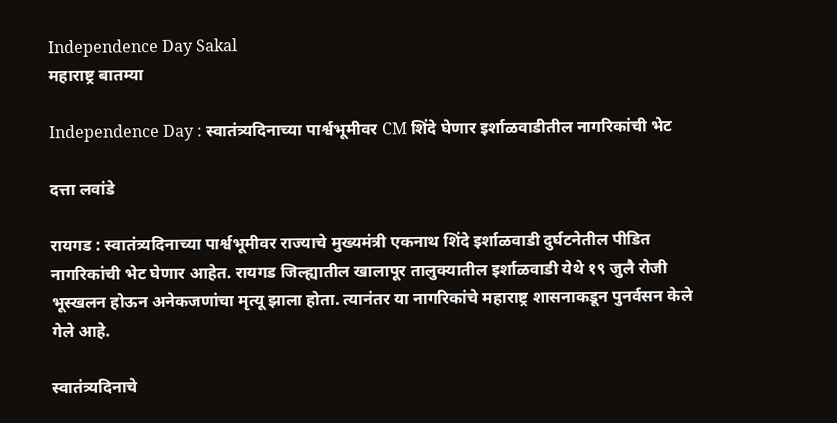Independence Day Sakal
महाराष्ट्र बातम्या

Independence Day : स्वातंत्र्यदिनाच्या पार्श्वभूमीवर CM शिंदे घेणार इर्शाळवाडीतील नागरिकांची भेट

दत्ता लवांडे

रायगड : स्वातंत्र्यदिनाच्या पार्श्वभूमीवर राज्याचे मुख्यमंत्री एकनाथ शिंदे इर्शाळवाडी दुर्घटनेतील पीडित नागरिकांची भेट घेणार आहेत. रायगड जिल्ह्यातील खालापूर तालुक्यातील इर्शाळवाडी येथे १९ जुलै रोजी भूस्खलन होऊन अनेकजणांचा मृत्यू झाला होता. त्यानंतर या नागरिकांचे महाराष्ट्र शासनाकडून पुनर्वसन केले गेले आहे.

स्वातंत्र्यदिनाचे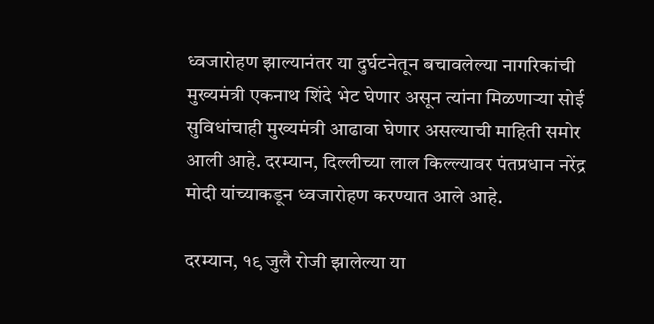ध्वजारोहण झाल्यानंतर या दुर्घटनेतून बचावलेल्या नागरिकांची मुख्यमंत्री एकनाथ शिंदे भेट घेणार असून त्यांना मिळणाऱ्या सोई सुविधांचाही मुख्यमंत्री आढावा घेणार असल्याची माहिती समोर आली आहे. दरम्यान, दिल्लीच्या लाल किल्ल्यावर पंतप्रधान नरेंद्र मोदी यांच्याकडून ध्वजारोहण करण्यात आले आहे.

दरम्यान, १९ जुलै रोजी झालेल्या या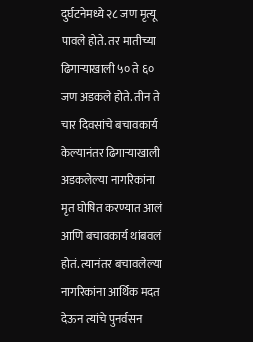दुर्घटनेमध्ये २८ जण मृत्यू पावले होते. तर मातीच्या ढिगाऱ्याखाली ५० ते ६० जण अडकले होते. तीन ते चार दिवसांचे बचावकार्य केल्यानंतर ढिगाऱ्याखाली अडकलेल्या नागरिकांना मृत घोषित करण्यात आलं आणि बचावकार्य थांबवलं होतं. त्यानंतर बचावलेल्या नागरिकांना आर्थिक मदत देऊन त्यांचे पुनर्वसन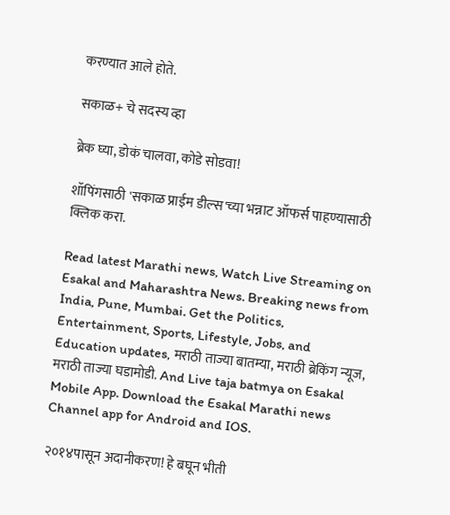करण्यात आले होते.

सकाळ+ चे सदस्य व्हा

ब्रेक घ्या, डोकं चालवा, कोडे सोडवा!

शॉपिंगसाठी 'सकाळ प्राईम डील्स'च्या भन्नाट ऑफर्स पाहण्यासाठी क्लिक करा.

Read latest Marathi news, Watch Live Streaming on Esakal and Maharashtra News. Breaking news from India, Pune, Mumbai. Get the Politics, Entertainment, Sports, Lifestyle, Jobs, and Education updates, मराठी ताज्या बातम्या, मराठी ब्रेकिंग न्यूज, मराठी ताज्या घडामोडी. And Live taja batmya on Esakal Mobile App. Download the Esakal Marathi news Channel app for Android and IOS.

२०१४पासून अदानीकरण! हे बघून भीती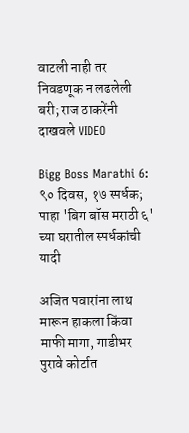वाटली नाही तर निवडणूक न लढलेली बरी; राज ठाकरेंनी दाखवले VIDEO

Bigg Boss Marathi 6: ९० दिवस, १७ स्पर्धक; पाहा 'बिग बॉस मराठी ६' च्या घरातील स्पर्धकांची यादी

अजित पवारांना लाथ मारून हाकला किंवा माफी मागा, गाडीभर पुरावे कोर्टात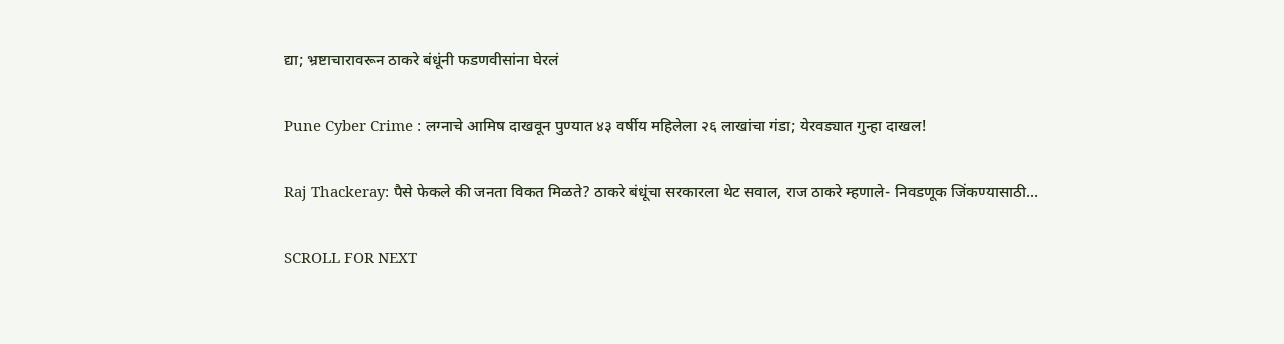द्या; भ्रष्टाचारावरून ठाकरे बंधूंनी फडणवीसांना घेरलं

Pune Cyber Crime : लग्नाचे आमिष दाखवून पुण्यात ४३ वर्षीय महिलेला २६ लाखांचा गंडा; येरवड्यात गुन्हा दाखल!

Raj Thackeray: पैसे फेकले की जनता विकत मिळते? ठाकरे बंधूंचा सरकारला थेट सवाल, राज ठाकरे म्हणाले- निवडणूक जिंकण्यासाठी...

SCROLL FOR NEXT